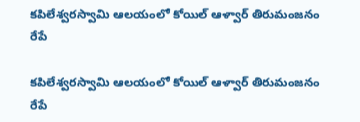కపిలేశ్వరస్వామి ఆలయంలో కోయిల్‌ ఆళ్వార్‌ తిరుమంజనం రేపే

కపిలేశ్వరస్వామి ఆలయంలో కోయిల్‌ ఆళ్వార్‌ తిరుమంజనం రేపే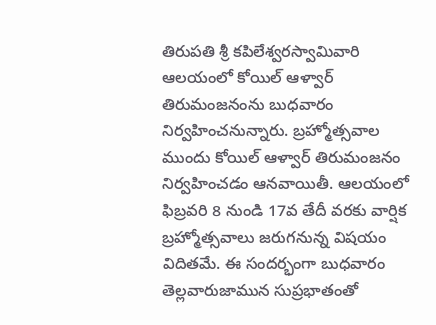తిరుపతి శ్రీ కపిలేశ్వరస్వామివారి ఆలయంలో కోయిల్‌ ఆళ్వార్‌ తిరుమంజనంను బుధవారం నిర్వహించనున్నారు. బ్రహ్మోత్సవాల ముందు కోయిల్‌ ఆళ్వార్‌ తిరుమంజనం నిర్వహించడం ఆనవాయితీ. ఆలయంలో ఫిబ్రవరి 8 నుండి 17వ తేదీ వరకు వార్షిక బ్రహ్మోత్సవాలు జరుగనున్న విషయం విదితమే. ఈ సందర్భంగా బుధ‌వారం తెల్లవారుజామున సుప్రభాతంతో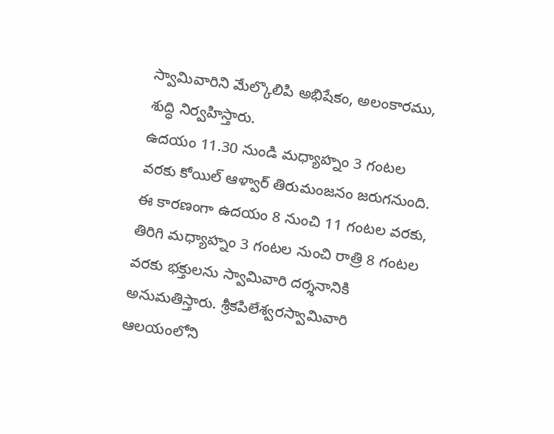స్వామివారిని మేల్కొలిపి అభిషేకం, అలంకారము, శుద్ధి నిర్వహిస్తారు.
ఉదయం 11.30 నుండి మధ్యాహ్నం 3 గంటల వరకు కోయిల్‌ ఆళ్వార్‌ తిరుమంజనం జరుగనుంది. ఈ కారణంగా ఉదయం 8 నుంచి 11 గంటల వరకు, తిరిగి మధ్యాహ్నం 3 గంటల నుంచి రాత్రి 8 గంటల వరకు భక్తులను స్వామివారి దర్శనానికి అనుమతిస్తారు. శ్రీకపిలేశ్వరస్వామివారి ఆలయంలోని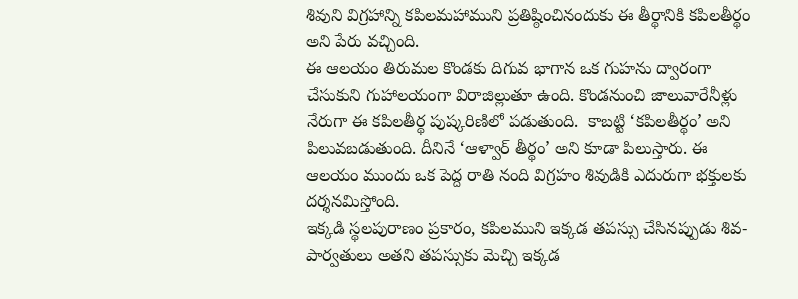శివుని విగ్రహాన్ని కపిలమహాముని ప్రతిష్ఠించినందుకు ఈ తీర్థానికి కపిలతీర్థం అని పేరు వచ్చింది.
ఈ ఆలయం తిరుమల కొండకు దిగువ భాగాన ఒక గుహను ద్వారంగా చేసుకుని గుహాలయంగా విరాజిల్లుతూ ఉంది. కొండనుంచి జాలువారేనీళ్లు నేరుగా ఈ కపిలతీర్థ పుష్కరిణిలో పడుతుంది.  కాబట్టి ‘కపిలతీర్థం’ అని పిలువబడుతుంది. దీనినే ‘ఆళ్వార్ తీర్థం’ అని కూడా పిలుస్తారు. ఈ ఆలయం ముందు ఒక పెద్ద రాతి నంది విగ్రహం శివుడికి ఎదురుగా భక్తులకు దర్శనమిస్తోంది.
ఇక్కడి స్థలపురాణం ప్రకారం, కపిలముని ఇక్కడ తపస్సు చేసినప్పుడు శివ-పార్వతులు అతని తపస్సుకు మెచ్చి ఇక్కడ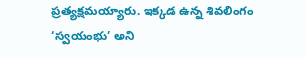ప్రత్యక్షమయ్యారు. ఇక్కడ ఉన్న శివలింగం ‘స్వయంభు’ అని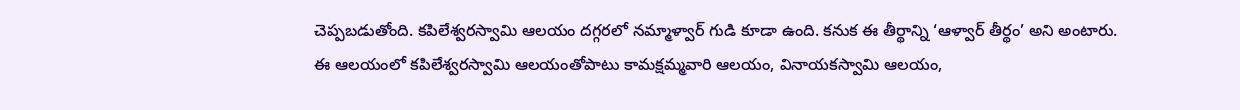చెప్పబడుతోంది. కపిలేశ్వరస్వామి ఆలయం దగ్గరలో నమ్మాళ్వార్ గుడి కూడా ఉంది. కనుక ఈ తీర్థాన్ని ‘ఆళ్వార్ తీర్థం’ అని అంటారు.
ఈ ఆలయంలో కపిలేశ్వరస్వామి ఆలయంతోపాటు కామక్షమ్మవారి ఆలయం, వినాయకస్వామి ఆలయం,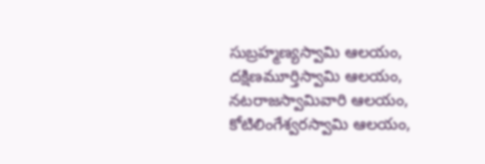సుబ్రహ్మణ్యస్వామి ఆలయం, దక్షిణమూర్తిస్వామి ఆలయం, నటరాజస్వామివారి ఆలయం, కోటిలింగేశ్వరస్వామి ఆలయం,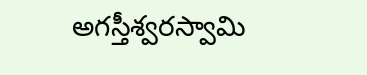అగస్తీశ్వరస్వామి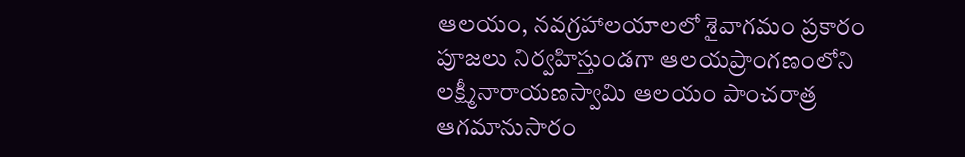ఆలయం, నవగ్రహాలయాలలో శైవాగమం ప్రకారం పూజలు నిర్వహిస్తుండగా ఆలయప్రాంగణంలోని లక్ష్మీనారాయణస్వామి ఆలయం పాంచరాత్ర ఆగమానుసారం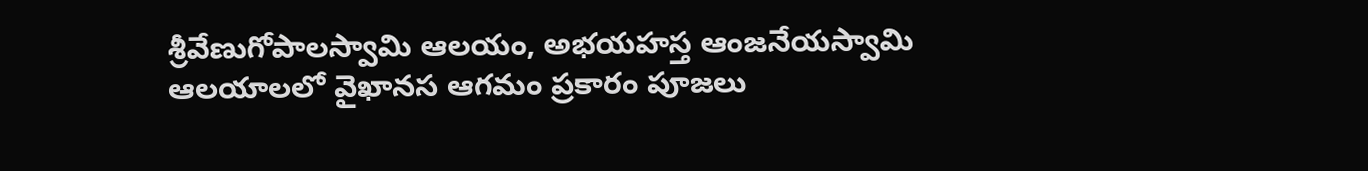శ్రీవేణుగోపాలస్వామి ఆలయం, అభయహస్త ఆంజనేయస్వామి ఆలయాలలో వైఖానస ఆగమం ప్రకారం పూజలు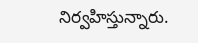నిర్వహిస్తున్నారు.